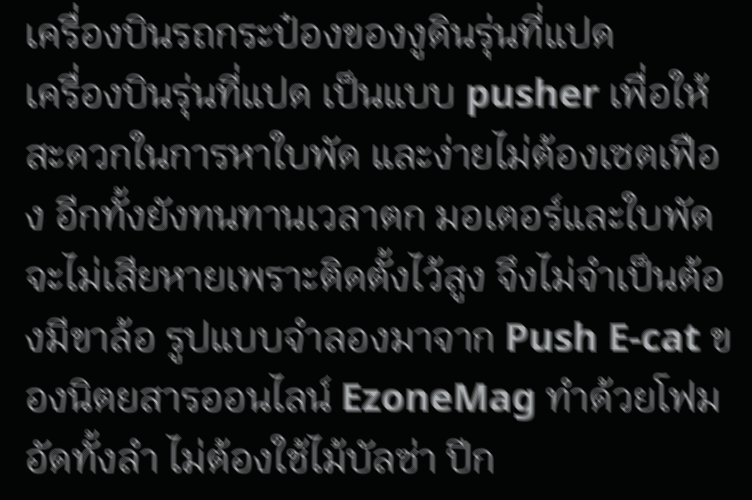เครื่องบินรถกระป๋องของงูดินรุ่นที่แปด
เครื่องบินรุ่นที่แปด เป็นแบบ pusher เพื่อให้สะดวกในการหาใบพัด และง่ายไม่ต้องเซตเฟือง อีกทั้งยังทนทานเวลาตก มอเตอร์และใบพัดจะไม่เสียหายเพราะติดตั้งไว้สูง จึงไม่จำเป็นต้องมีขาล้อ รูปแบบจำลองมาจาก Push E-cat ของนิตยสารออนไลน์ EzoneMag ทำด้วยโฟมอัดทั้งลำ ไม่ต้องใช้ไม้บัลซ่า ปีก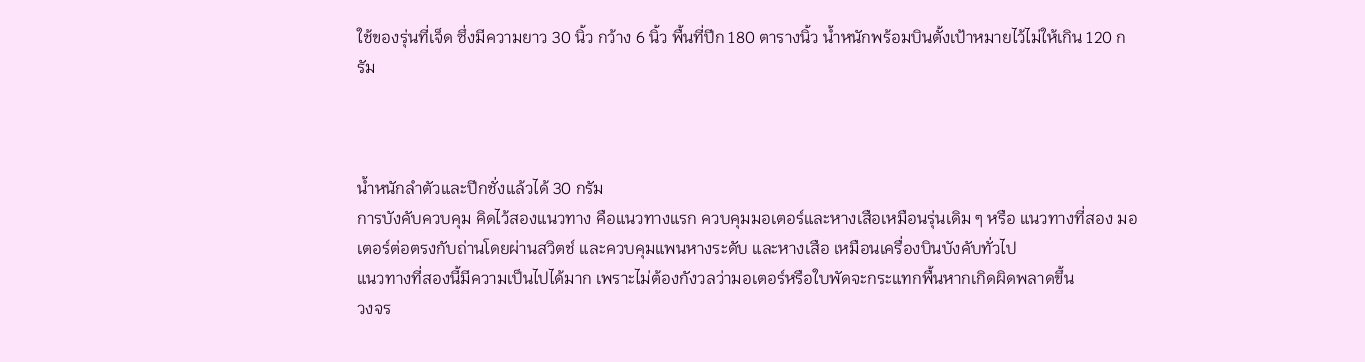ใช้ของรุ่นที่เจ็ด ซึ่งมีความยาว 30 นิ้ว กว้าง 6 นิ้ว พื้นที่ปีก 180 ตารางนิ้ว น้ำหนักพร้อมบินตั้งเป้าหมายไว้ไม่ให้เกิน 120 กรัม



น้ำหนักลำตัวและปีกชั่งแล้วได้ 30 กรัม
การบังคับควบคุม คิดไว้สองแนวทาง คือแนวทางแรก ควบคุมมอเตอร์และหางเสือเหมือนรุ่นเดิม ๆ หรือ แนวทางที่สอง มอเตอร์ต่อตรงกับถ่านโดยผ่านสวิตช์ และควบคุมแพนหางระดับ และหางเสือ เหมือนเครื่องบินบังคับทั่วไป
แนวทางที่สองนี้มีความเป็นไปได้มาก เพราะไม่ต้องกังวลว่ามอเตอร์หรือใบพัดจะกระแทกพื้นหากเกิดผิดพลาดขึ้น
วงจร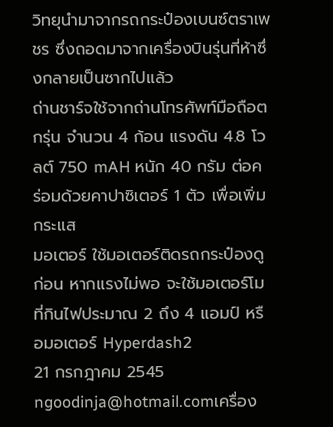วิทยุนำมาจากรถกระป๋องเบนซ์ตราเพชร ซึ่งถอดมาจากเครื่องบินรุ่นที่ห้าซึ่งกลายเป็นซากไปแล้ว
ถ่านชาร์จใช้จากถ่านโทรศัพท์มือถือตกรุ่น จำนวน 4 ก้อน แรงดัน 4.8 โวลต์ 750 mAH หนัก 40 กรัม ต่อคร่อมด้วยคาปาซิเตอร์ 1 ตัว เพื่อเพิ่มกระแส
มอเตอร์ ใช้มอเตอร์ติดรถกระป๋องดูก่อน หากแรงไม่พอ จะใช้มอเตอร์โมที่กินไฟประมาณ 2 ถึง 4 แอมป์ หรือมอเตอร์ Hyperdash2
21 กรกฎาคม 2545
ngoodinja@hotmail.comเครื่อง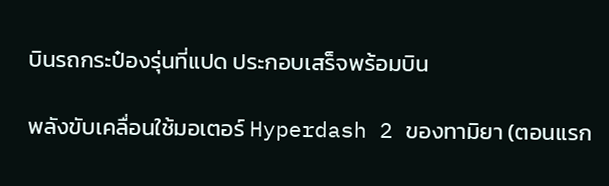บินรถกระป๋องรุ่นที่แปด ประกอบเสร็จพร้อมบิน

พลังขับเคลื่อนใช้มอเตอร์ Hyperdash 2 ของทามิยา (ตอนแรก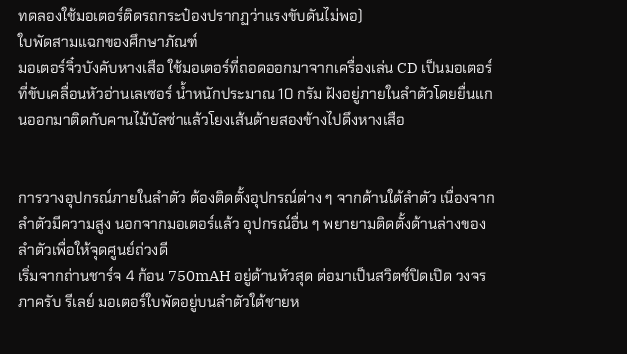ทดลองใช้มอเตอร์ติดรถกระป๋องปรากฏว่าแรงขับดันไม่พอ)
ใบพัดสามแฉกของศึกษาภัณฑ์
มอเตอร์จิ๋วบังคับหางเสือ ใช้มอเตอร์ที่ถอดออกมาจากเครื่องเล่น CD เป็นมอเตอร์ที่ขับเคลื่อนหัวอ่านเลเซอร์ น้ำหนักประมาณ 10 กรัม ฝังอยู่ภายในลำตัวโดยยื่นแกนออกมาติดกับคานไม้บัลซ่าแล้วโยงเส้นด้ายสองข้างไปดึงหางเสือ


การวางอุปกรณ์ภายในลำตัว ต้องติดตั้งอุปกรณ์ต่าง ๆ จากด้านใต้ลำตัว เนื่องจากลำตัวมีความสูง นอกจากมอเตอร์แล้ว อุปกรณ์อื่น ๆ พยายามติดตั้งด้านล่างของลำตัวเพื่อให้จุดศูนย์ถ่วงดี
เริ่มจากถ่านชาร์จ 4 ก้อน 750mAH อยู่ด้านหัวสุด ต่อมาเป็นสวิตช์ปิดเปิด วงจรภาครับ รีเลย์ มอเตอร์ใบพัดอยู่บนลำตัวใต้ชายห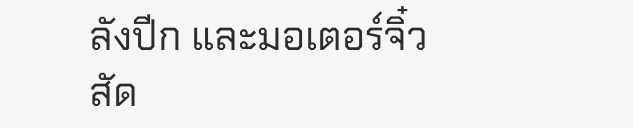ลังปีก และมอเตอร์จิ๋ว
สัด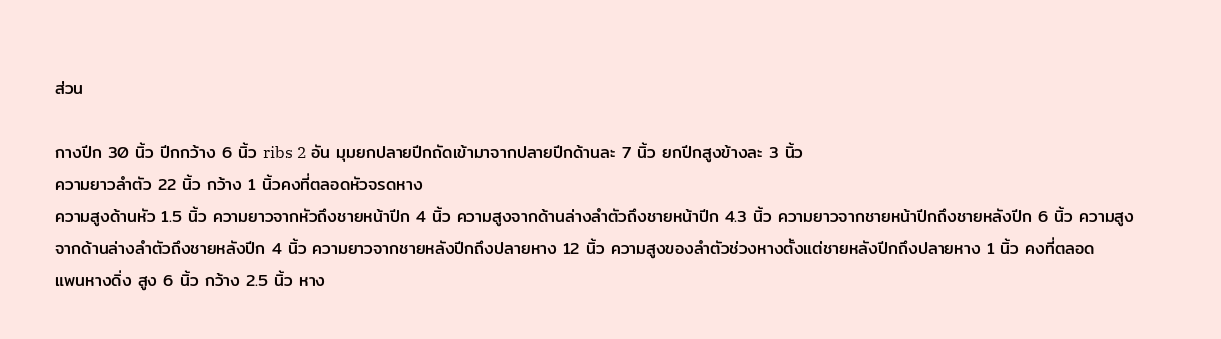ส่วน

กางปีก 30 นิ้ว ปีกกว้าง 6 นิ้ว ribs 2 อัน มุมยกปลายปีกถัดเข้ามาจากปลายปีกด้านละ 7 นิ้ว ยกปีกสูงข้างละ 3 นิ้ว
ความยาวลำตัว 22 นิ้ว กว้าง 1 นิ้วคงที่ตลอดหัวจรดหาง
ความสูงด้านหัว 1.5 นิ้ว ความยาวจากหัวถึงชายหน้าปีก 4 นิ้ว ความสูงจากด้านล่างลำตัวถึงชายหน้าปีก 4.3 นิ้ว ความยาวจากชายหน้าปีกถึงชายหลังปีก 6 นิ้ว ความสูงจากด้านล่างลำตัวถึงชายหลังปีก 4 นิ้ว ความยาวจากชายหลังปีกถึงปลายหาง 12 นิ้ว ความสูงของลำตัวช่วงหางตั้งแต่ชายหลังปีกถึงปลายหาง 1 นิ้ว คงที่ตลอด
แพนหางดิ่ง สูง 6 นิ้ว กว้าง 2.5 นิ้ว หาง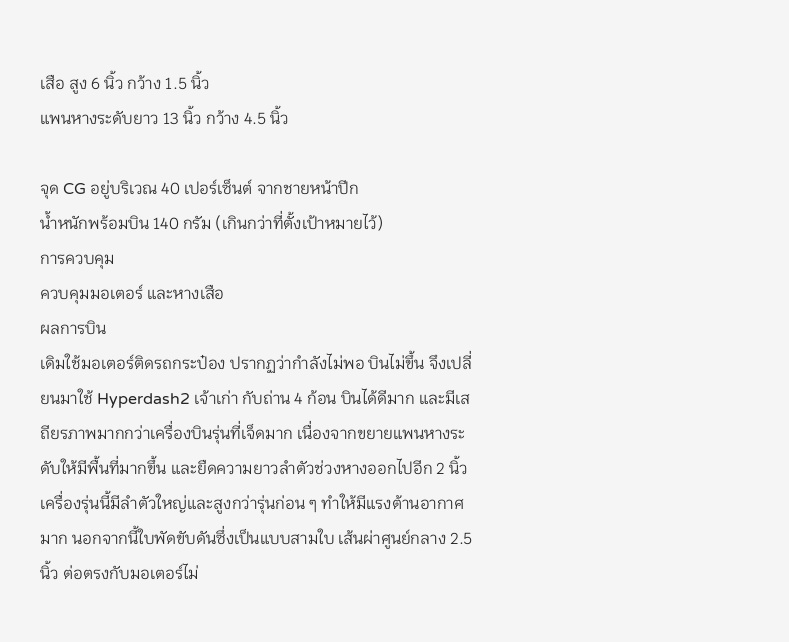เสือ สูง 6 นิ้ว กว้าง 1.5 นิ้ว
แพนหางระดับยาว 13 นิ้ว กว้าง 4.5 นิ้ว

จุด CG อยู่บริเวณ 40 เปอร์เซ็นต์ จากชายหน้าปีก
น้ำหนักพร้อมบิน 140 กรัม (เกินกว่าที่ตั้งเป้าหมายไว้)
การควบคุม
ควบคุมมอเตอร์ และหางเสือ
ผลการบิน
เดิมใช้มอเตอร์ติดรถกระป๋อง ปรากฏว่ากำลังไม่พอ บินไม่ขึ้น จึงเปลี่ยนมาใช้ Hyperdash2 เจ้าเก่า กับถ่าน 4 ก้อน บินได้ดีมาก และมีเสถียรภาพมากกว่าเครื่องบินรุ่นที่เจ็ดมาก เนื่องจากขยายแพนหางระดับให้มีพื้นที่มากขึ้น และยืดความยาวลำตัวช่วงหางออกไปอีก 2 นิ้ว
เครื่องรุ่นนี้มีลำตัวใหญ่และสูงกว่ารุ่นก่อน ๆ ทำให้มีแรงต้านอากาศมาก นอกจากนี้ใบพัดขับดันซึ่งเป็นแบบสามใบ เส้นผ่าศูนย์กลาง 2.5 นิ้ว ต่อตรงกับมอเตอร์ไม่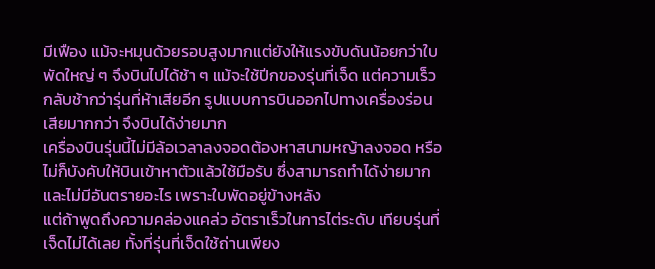มีเฟือง แม้จะหมุนด้วยรอบสูงมากแต่ยังให้แรงขับดันน้อยกว่าใบพัดใหญ่ ๆ จึงบินไปได้ช้า ๆ แม้จะใช้ปีกของรุ่นที่เจ็ด แต่ความเร็วกลับช้ากว่ารุ่นที่ห้าเสียอีก รูปแบบการบินออกไปทางเครื่องร่อนเสียมากกว่า จึงบินได้ง่ายมาก
เครื่องบินรุ่นนี้ไม่มีล้อเวลาลงจอดต้องหาสนามหญ้าลงจอด หรือไม่ก็บังคับให้บินเข้าหาตัวแล้วใช้มือรับ ซึ่งสามารถทำได้ง่ายมากและไม่มีอันตรายอะไร เพราะใบพัดอยู่ข้างหลัง
แต่ถ้าพูดถึงความคล่องแคล่ว อัตราเร็วในการไต่ระดับ เทียบรุ่นที่เจ็ดไม่ได้เลย ทั้งที่รุ่นที่เจ็ดใช้ถ่านเพียง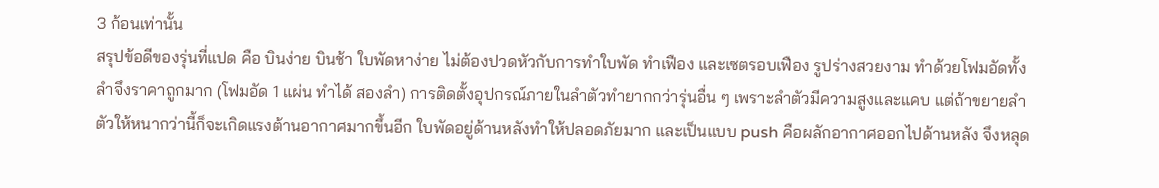3 ก้อนเท่านั้น
สรุปข้อดีของรุ่นที่แปด คือ บินง่าย บินช้า ใบพัดหาง่าย ไม่ต้องปวดหัวกับการทำใบพัด ทำเฟือง และเซตรอบเฟือง รูปร่างสวยงาม ทำด้วยโฟมอัดทั้งลำจึงราคาถูกมาก (โฟมอัด 1 แผ่น ทำได้ สองลำ) การติดตั้งอุปกรณ์ภายในลำตัวทำยากกว่ารุ่นอื่น ๆ เพราะลำตัวมีความสูงและแคบ แต่ถ้าขยายลำตัวให้หนากว่านี้ก็จะเกิดแรงต้านอากาศมากขึ้นอีก ใบพัดอยู่ด้านหลังทำให้ปลอดภัยมาก และเป็นแบบ push คือผลักอากาศออกไปด้านหลัง จึงหลุด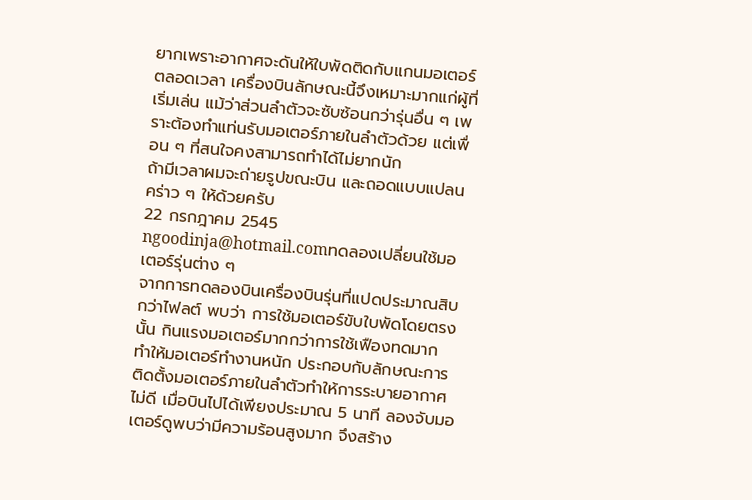ยากเพราะอากาศจะดันให้ใบพัดติดกับแกนมอเตอร์ตลอดเวลา เครื่องบินลักษณะนี้จึงเหมาะมากแก่ผู้ที่เริ่มเล่น แม้ว่าส่วนลำตัวจะซับซ้อนกว่ารุ่นอื่น ๆ เพราะต้องทำแท่นรับมอเตอร์ภายในลำตัวด้วย แต่เพื่อน ๆ ที่สนใจคงสามารถทำได้ไม่ยากนัก
ถ้ามีเวลาผมจะถ่ายรูปขณะบิน และถอดแบบแปลนคร่าว ๆ ให้ด้วยครับ
22 กรกฎาคม 2545
ngoodinja@hotmail.comทดลองเปลี่ยนใช้มอเตอร์รุ่นต่าง ๆ
จากการทดลองบินเครื่องบินรุ่นที่แปดประมาณสิบกว่าไฟลต์ พบว่า การใช้มอเตอร์ขับใบพัดโดยตรงนั้น กินแรงมอเตอร์มากกว่าการใช้เฟืองทดมาก ทำให้มอเตอร์ทำงานหนัก ประกอบกับลักษณะการติดตั้งมอเตอร์ภายในลำตัวทำให้การระบายอากาศไม่ดี เมื่อบินไปได้เพียงประมาณ 5 นาที ลองจับมอเตอร์ดูพบว่ามีความร้อนสูงมาก จึงสร้าง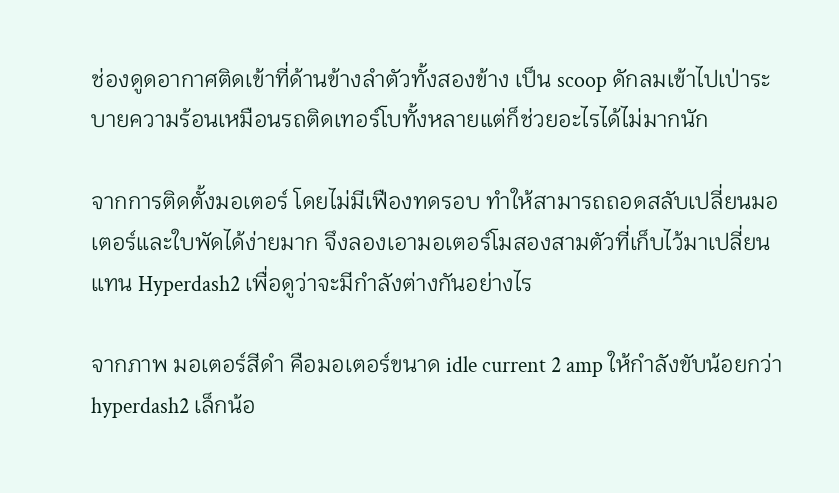ช่องดูดอากาศติดเข้าที่ด้านข้างลำตัวทั้งสองข้าง เป็น scoop ดักลมเข้าไปเป่าระบายความร้อนเหมือนรถติดเทอร์โบทั้งหลายแต่ก็ช่วยอะไรได้ไม่มากนัก

จากการติดตั้งมอเตอร์ โดยไม่มีเฟืองทดรอบ ทำให้สามารถถอดสลับเปลี่ยนมอเตอร์และใบพัดได้ง่ายมาก จึงลองเอามอเตอร์โมสองสามตัวที่เก็บไว้มาเปลี่ยนแทน Hyperdash2 เพื่อดูว่าจะมีกำลังต่างกันอย่างไร

จากภาพ มอเตอร์สีดำ คือมอเตอร์ขนาด idle current 2 amp ให้กำลังขับน้อยกว่า hyperdash2 เล็กน้อ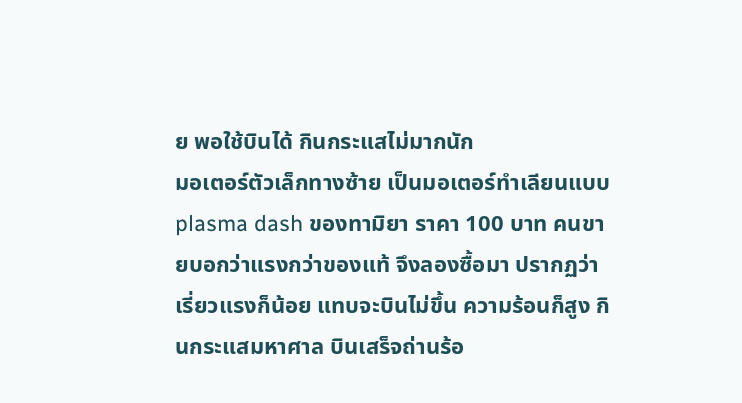ย พอใช้บินได้ กินกระแสไม่มากนัก
มอเตอร์ตัวเล็กทางซ้าย เป็นมอเตอร์ทำเลียนแบบ plasma dash ของทามิยา ราคา 100 บาท คนขายบอกว่าแรงกว่าของแท้ จึงลองซื้อมา ปรากฏว่า เรี่ยวแรงก็น้อย แทบจะบินไม่ขึ้น ความร้อนก็สูง กินกระแสมหาศาล บินเสร็จถ่านร้อ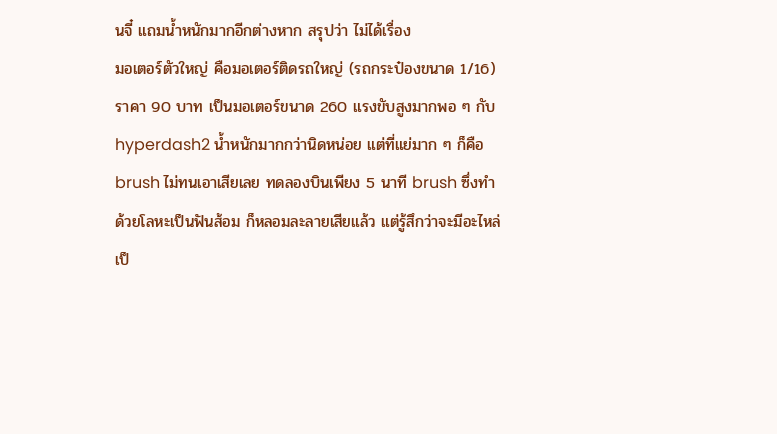นจี๋ แถมน้ำหนักมากอีกต่างหาก สรุปว่า ไม่ได้เรื่อง
มอเตอร์ตัวใหญ่ คือมอเตอร์ติดรถใหญ่ (รถกระป๋องขนาด 1/16) ราคา 90 บาท เป็นมอเตอร์ขนาด 260 แรงขับสูงมากพอ ๆ กับ hyperdash2 น้ำหนักมากกว่านิดหน่อย แต่ที่แย่มาก ๆ ก็คือ brush ไม่ทนเอาเสียเลย ทดลองบินเพียง 5 นาที brush ซึ่งทำด้วยโลหะเป็นฟันส้อม ก็หลอมละลายเสียแล้ว แต่รู้สึกว่าจะมีอะไหล่ เป็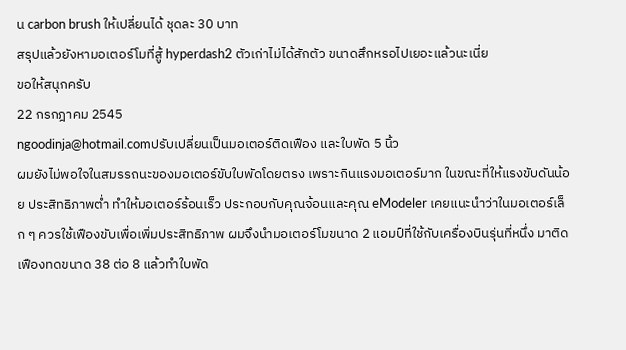น carbon brush ให้เปลี่ยนได้ ชุดละ 30 บาท
สรุปแล้วยังหามอเตอร์โมที่สู้ hyperdash2 ตัวเก่าไม่ได้สักตัว ขนาดสึกหรอไปเยอะแล้วนะเนี่ย
ขอให้สนุกครับ
22 กรกฎาคม 2545
ngoodinja@hotmail.comปรับเปลี่ยนเป็นมอเตอร์ติดเฟือง และใบพัด 5 นิ้ว
ผมยังไม่พอใจในสมรรถนะของมอเตอร์ขับใบพัดโดยตรง เพราะกินแรงมอเตอร์มาก ในขณะที่ให้แรงขับดันน้อย ประสิทธิภาพต่ำ ทำให้มอเตอร์ร้อนเร็ว ประกอบกับคุณจ้อนและคุณ eModeler เคยแนะนำว่าในมอเตอร์เล็ก ๆ ควรใช้เฟืองขับเพื่อเพิ่มประสิทธิภาพ ผมจึงนำมอเตอร์โมขนาด 2 แอมป์ที่ใช้กับเครื่องบินรุ่นที่หนึ่ง มาติดเฟืองทดขนาด 38 ต่อ 8 แล้วทำใบพัด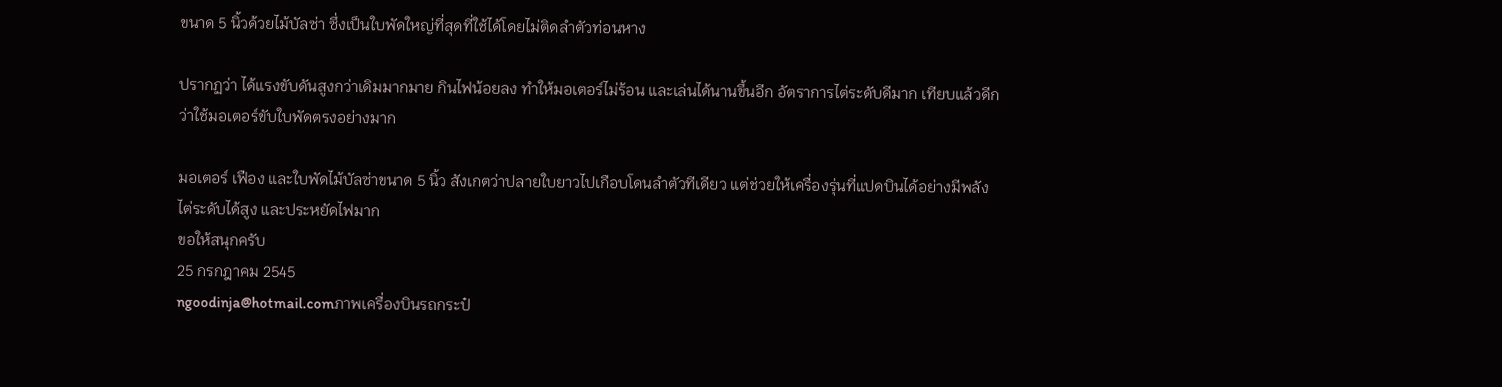ขนาด 5 นิ้วด้วยไม้บัลซ่า ซึ่งเป็นใบพัดใหญ่ที่สุดที่ใช้ได้โดยไม่ติดลำตัวท่อนหาง

ปรากฏว่า ได้แรงขับดันสูงกว่าเดิมมากมาย กินไฟน้อยลง ทำให้มอเตอร์ไม่ร้อน และเล่นได้นานขึ้นอีก อัตราการไต่ระดับดีมาก เทียบแล้วดีกว่าใช้มอเตอร์ขับใบพัดตรงอย่างมาก

มอเตอร์ เฟือง และใบพัดไม้บัลซ่าขนาด 5 นิ้ว สังเกตว่าปลายใบยาวไปเกือบโดนลำตัวทีเดียว แต่ช่วยให้เครื่องรุ่นที่แปดบินได้อย่างมีพลัง ไต่ระดับได้สูง และประหยัดไฟมาก
ขอให้สนุกครับ
25 กรกฎาคม 2545
ngoodinja@hotmail.comภาพเครื่องบินรถกระป๋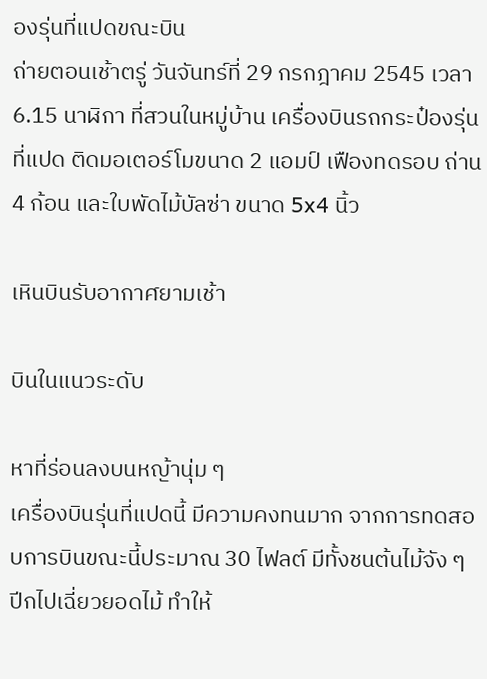องรุ่นที่แปดขณะบิน
ถ่ายตอนเช้าตรู่ วันจันทร์ที่ 29 กรกฎาคม 2545 เวลา 6.15 นาฬิกา ที่สวนในหมู่บ้าน เครื่องบินรถกระป๋องรุ่นที่แปด ติดมอเตอร์โมขนาด 2 แอมป์ เฟืองทดรอบ ถ่าน 4 ก้อน และใบพัดไม้บัลซ่า ขนาด 5x4 นิ้ว

เหินบินรับอากาศยามเช้า

บินในแนวระดับ

หาที่ร่อนลงบนหญ้านุ่ม ๆ
เครื่องบินรุ่นที่แปดนี้ มีความคงทนมาก จากการทดสอบการบินขณะนี้ประมาณ 30 ไฟลต์ มีทั้งชนต้นไม้จัง ๆ ปีกไปเฉี่ยวยอดไม้ ทำให้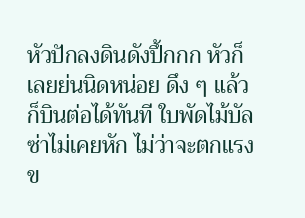หัวปักลงดินดังปึ้กกก หัวก็เลยย่นนิดหน่อย ดึง ๆ แล้วก็บินต่อได้ทันที ใบพัดไม้บัลซ่าไม่เคยหัก ไม่ว่าจะตกแรงข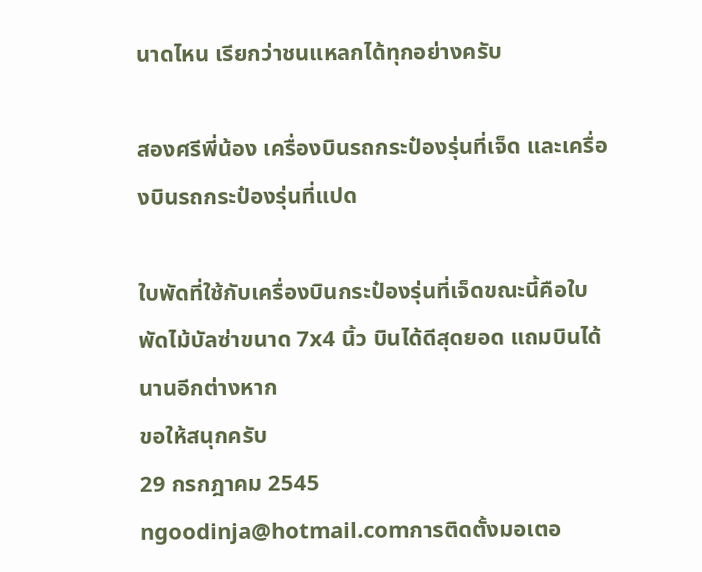นาดไหน เรียกว่าชนแหลกได้ทุกอย่างครับ

สองศรีพี่น้อง เครื่องบินรถกระป๋องรุ่นที่เจ็ด และเครื่องบินรถกระป๋องรุ่นที่แปด

ใบพัดที่ใช้กับเครื่องบินกระป๋องรุ่นที่เจ็ดขณะนี้คือใบพัดไม้บัลซ่าขนาด 7x4 นิ้ว บินได้ดีสุดยอด แถมบินได้นานอีกต่างหาก
ขอให้สนุกครับ
29 กรกฎาคม 2545
ngoodinja@hotmail.comการติดตั้งมอเตอ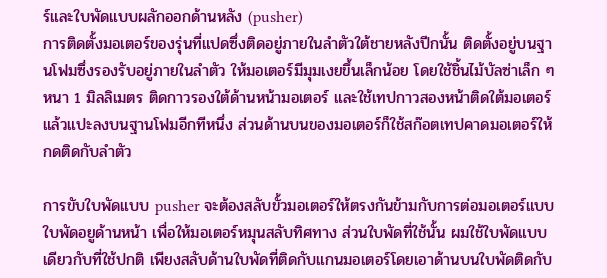ร์และใบพัดแบบผลักออกด้านหลัง (pusher)
การติดตั้งมอเตอร์ของรุ่นที่แปดซึ่งติดอยู่ภายในลำตัวใต้ชายหลังปีกนั้น ติดตั้งอยู่บนฐานโฟมซึ่งรองรับอยู่ภายในลำตัว ให้มอเตอร์มีมุมเงยขึ้นเล็กน้อย โดยใช้ชิ้นไม้บัลซ่าเล็ก ๆ หนา 1 มิลลิเมตร ติดกาวรองใต้ด้านหน้ามอเตอร์ และใช้เทปกาวสองหน้าติดใต้มอเตอร์แล้วแปะลงบนฐานโฟมอีกทีหนึ่ง ส่วนด้านบนของมอเตอร์ก็ใช้สก๊อตเทปคาดมอเตอร์ให้กดติดกับลำตัว

การขับใบพัดแบบ pusher จะต้องสลับขั้วมอเตอร์ให้ตรงกันข้ามกับการต่อมอเตอร์แบบใบพัดอยูด้านหน้า เพื่อให้มอเตอร์หมุนสลับทิศทาง ส่วนใบพัดที่ใช้นั้น ผมใช้ใบพัดแบบเดียวกับที่ใช้ปกติ เพียงสลับด้านใบพัดที่ติดกับแกนมอเตอร์โดยเอาด้านบนใบพัดติดกับ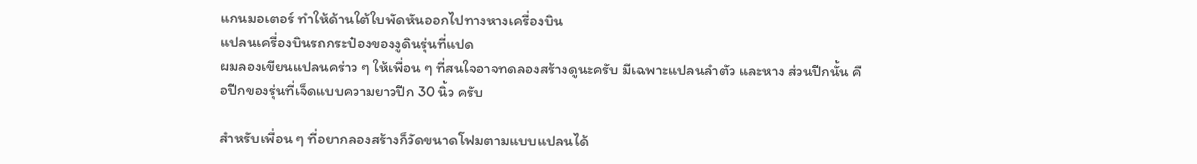แกนมอเตอร์ ทำให้ด้านใต้ใบพัดหันออกไปทางหางเครื่องบิน
แปลนเครื่องบินรถกระป๋องของงูดินรุ่นที่แปด
ผมลองเขียนแปลนคร่าว ๆ ให้เพื่อน ๆ ที่สนใจอาจทดลองสร้างดูนะครับ มีเฉพาะแปลนลำตัว และหาง ส่วนปีกนั้น คือปีกของรุ่นที่เจ็ดแบบความยาวปีก 30 นิ้ว ครับ

สำหรับเพื่อน ๆ ที่อยากลองสร้างก็วัดขนาดโฟมตามแบบแปลนได้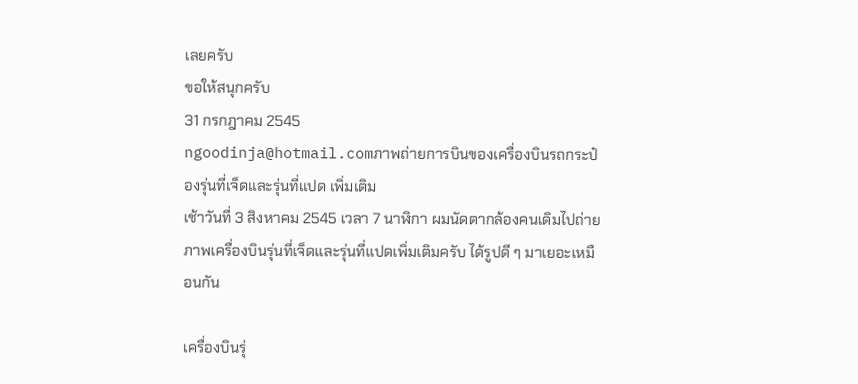เลยครับ
ขอให้สนุกครับ
31 กรกฎาคม 2545
ngoodinja@hotmail.comภาพถ่ายการบินของเครื่องบินรถกระป๋องรุ่นที่เจ็ดและรุ่นที่แปด เพิ่มเติม
เช้าวันที่ 3 สิงหาคม 2545 เวลา 7 นาฬิกา ผมนัดตากล้องคนเดิมไปถ่ายภาพเครื่องบินรุ่นที่เจ็ดและรุ่นที่แปดเพิ่มเติมครับ ได้รูปดี ๆ มาเยอะเหมือนกัน

เครื่องบินรุ่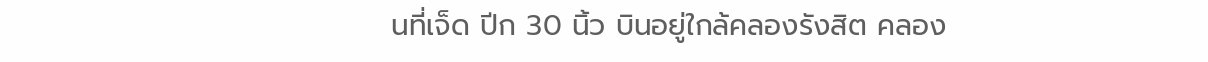นที่เจ็ด ปีก 30 นิ้ว บินอยู่ใกล้คลองรังสิต คลอง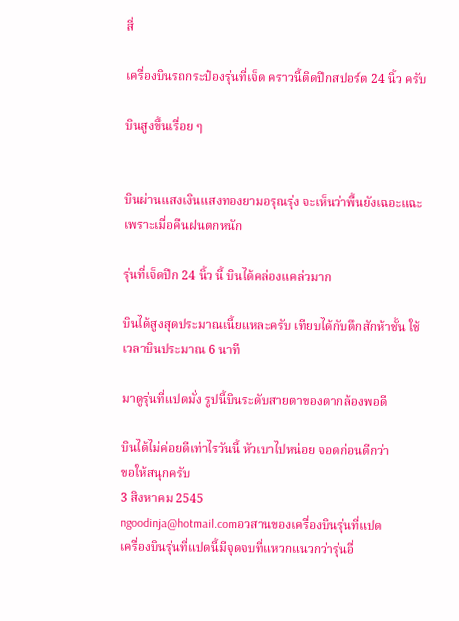สี่

เครื่องบินรถกระป๋องรุ่นที่เจ็ด คราวนี้ติดปีกสปอร์ต 24 นิ้ว ครับ

บินสูงขึ้นเรื่อย ๆ


บินผ่านแสงเงินแสงทองยามอรุณรุ่ง จะเห็นว่าพื้นยังเฉอะแฉะ เพราะเมื่อคืนฝนตกหนัก

รุ่นที่เจ็ดปีก 24 นิ้ว นี้ บินได้คล่องแคล่วมาก

บินได้สูงสุดประมาณเนี้ยแหละครับ เทียบได้กับตึกสักห้าชั้น ใช้เวลาบินประมาณ 6 นาที

มาดูรุ่นที่แปดมั่ง รูปนี้บินระดับสายตาของตากล้องพอดี

บินได้ไม่ค่อยดีเท่าไรวันนี้ หัวเบาไปหน่อย จอดก่อนดีกว่า
ขอให้สนุกครับ
3 สิงหาคม 2545
ngoodinja@hotmail.comอวสานของเครื่องบินรุ่นที่แปด
เครื่องบินรุ่นที่แปดนี้มีจุดจบที่แหวกแนวกว่ารุ่นอื่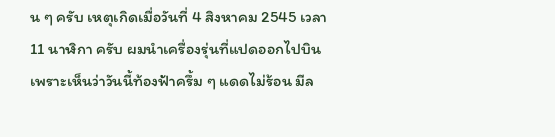น ๆ ครับ เหตุเกิดเมื่อวันที่ 4 สิงหาคม 2545 เวลา 11 นาฬิกา ครับ ผมนำเครื่องรุ่นที่แปดออกไปบินเพราะเห็นว่าวันนี้ท้องฟ้าครึ้ม ๆ แดดไม่ร้อน มีล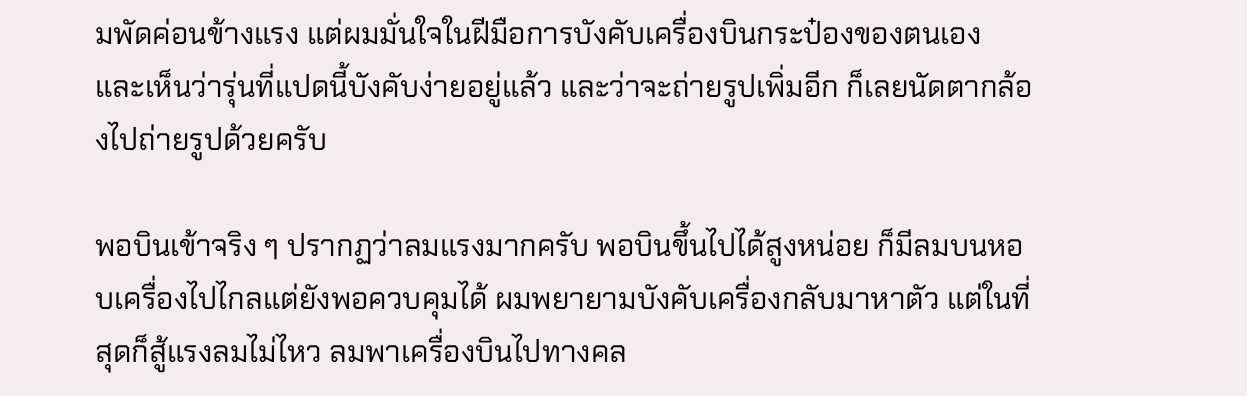มพัดค่อนข้างแรง แต่ผมมั่นใจในฝีมือการบังคับเครื่องบินกระป๋องของตนเอง และเห็นว่ารุ่นที่แปดนี้บังคับง่ายอยู่แล้ว และว่าจะถ่ายรูปเพิ่มอีก ก็เลยนัดตากล้องไปถ่ายรูปด้วยครับ

พอบินเข้าจริง ๆ ปรากฏว่าลมแรงมากครับ พอบินขึ้นไปได้สูงหน่อย ก็มีลมบนหอบเครื่องไปไกลแต่ยังพอควบคุมได้ ผมพยายามบังคับเครื่องกลับมาหาตัว แต่ในที่สุดก็สู้แรงลมไม่ไหว ลมพาเครื่องบินไปทางคล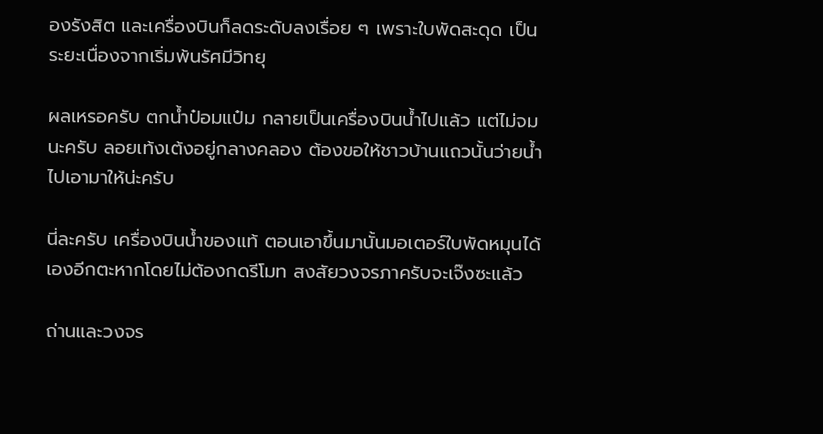องรังสิต และเครื่องบินก็ลดระดับลงเรื่อย ๆ เพราะใบพัดสะดุด เป็นระยะเนื่องจากเริ่มพ้นรัศมีวิทยุ

ผลเหรอครับ ตกน้ำป๋อมแป๋ม กลายเป็นเครื่องบินน้ำไปแล้ว แต่ไม่จมนะครับ ลอยเท้งเต้งอยู่กลางคลอง ต้องขอให้ชาวบ้านแถวนั้นว่ายน้ำไปเอามาให้น่ะครับ

นี่ละครับ เครื่องบินน้ำของแท้ ตอนเอาขึ้นมานั้นมอเตอร์ใบพัดหมุนได้เองอีกตะหากโดยไม่ต้องกดรีโมท สงสัยวงจรภาครับจะเจ๊งซะแล้ว

ถ่านและวงจร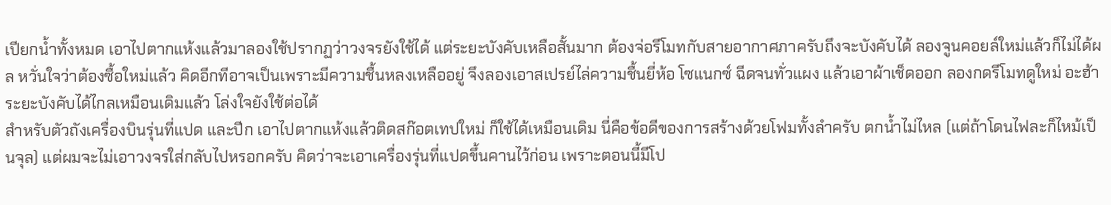เปียกน้ำทั้งหมด เอาไปตากแห้งแล้วมาลองใช้ปรากฏว่าวงจรยังใช้ได้ แต่ระยะบังคับเหลือสั้นมาก ต้องจ่อรีโมทกับสายอากาศภาครับถึงจะบังคับได้ ลองจูนคอยล์ใหม่แล้วก็ไม่ได้ผล หวั่นใจว่าต้องซื้อใหม่แล้ว คิดอีกทีอาจเป็นเพราะมีความชื้นหลงเหลืออยู่ จึงลองเอาสเปรย์ไล่ความชื้นยี่ห้อ โซแนกซ์ ฉีดจนทั่วแผง แล้วเอาผ้าเช็ดออก ลองกดรีโมทดูใหม่ อะฮ้า ระยะบังคับได้ไกลเหมือนเดิมแล้ว โล่งใจยังใช้ต่อได้
สำหรับตัวถังเครื่องบินรุ่นที่แปด และปีก เอาไปตากแห้งแล้วติดสก๊อตเทปใหม่ ก็ใช้ได้เหมือนเดิม นี่คือข้อดีของการสร้างด้วยโฟมทั้งลำครับ ตกน้ำไม่ไหล (แต่ถ้าโดนไฟละก็ไหม้เป็นจุล) แต่ผมจะไม่เอาวงจรใส่กลับไปหรอกครับ คิดว่าจะเอาเครื่องรุ่นที่แปดขึ้นคานไว้ก่อน เพราะตอนนี้มีโป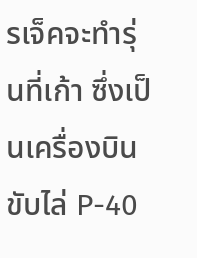รเจ็คจะทำรุ่นที่เก้า ซึ่งเป็นเครื่องบินขับไล่ P-40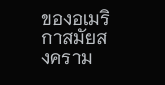ของอเมริกาสมัยสงคราม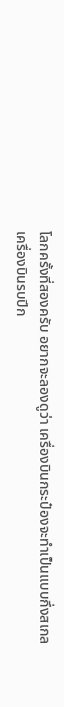โลกครั้งที่สองครับ อยากจะลองดูว่า เครื่องบินกระป๋องจะทำเป็นแบบกึ่งสเกลเครื่องบินรบปีก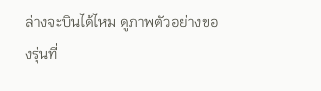ล่างจะบินได้ไหม ดูภาพตัวอย่างของรุ่นที่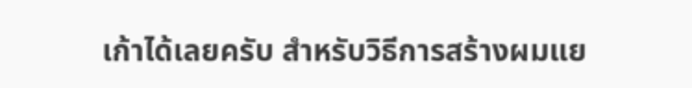เก้าได้เลยครับ สำหรับวิธีการสร้างผมแย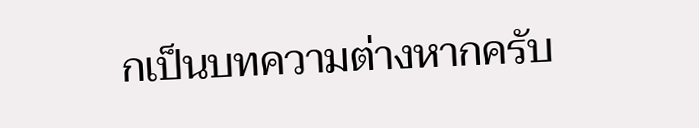กเป็นบทความต่างหากครับ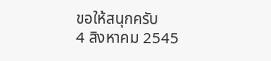ขอให้สนุกครับ
4 สิงหาคม 2545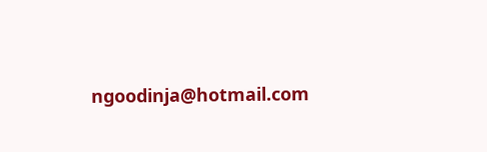ngoodinja@hotmail.com